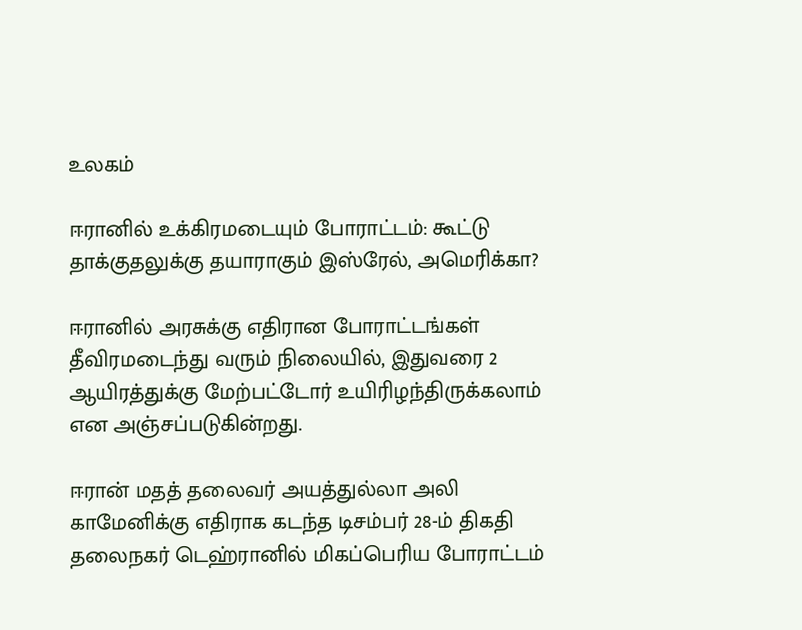உலகம்

ஈரானில் உக்கிரமடையும் போராட்டம்: கூட்டு தாக்குதலுக்கு தயாராகும் இஸ்ரேல், அமெரிக்கா?

ஈரானில் அரசுக்கு எதிரான போராட்டங்கள் தீவிரமடைந்து வரும் நிலையில், இதுவரை 2 ஆயிரத்துக்கு மேற்பட்டோர் உயிரிழந்திருக்கலாம் என அஞ்சப்படுகின்றது.

ஈரான் மதத் தலைவர் அயத்துல்லா அலி காமேனிக்கு எதிராக கடந்த டிசம்பர் 28-ம் திகதி தலைநகர் டெஹ்ரானில் மிகப்பெரிய போராட்டம்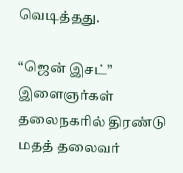வெடித்தது.

“ஜென் இசட்” இளைஞர்கள் தலைநகரில் திரண்டு மதத் தலைவர்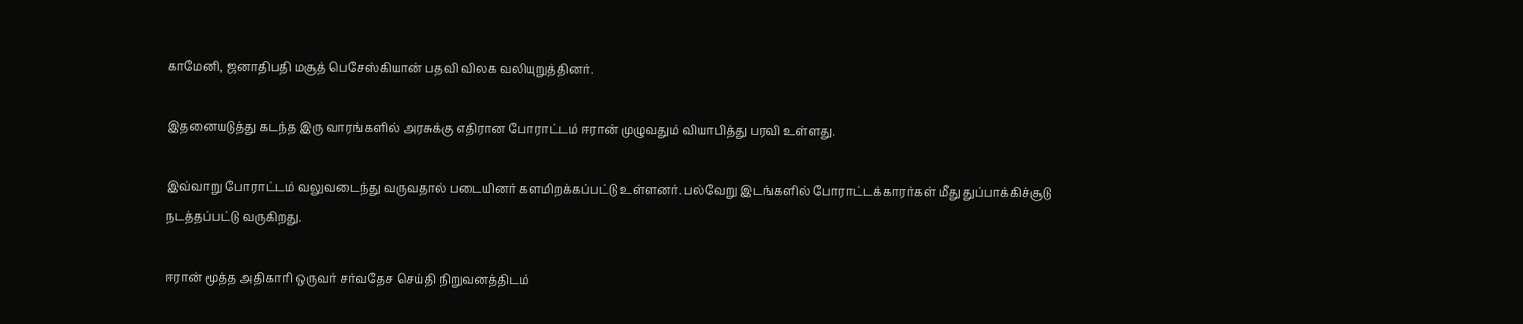காமேனி, ஜனாதிபதி மசூத் பெசேஸ்கியான் பதவி விலக வலியுறுத்தினர்.

இதனையடுத்து கடந்த இரு வாரங்களில் அரசுக்கு எதிரான போராட்டம் ஈரான் முழுவதும் வியாபித்து பரவி உள்ளது.

இவ்வாறு போராட்டம் வலுவடைந்து வருவதால் படையினர் களமிறக்கப்பட்டு உள்ளனர். பல்வேறு இடங்களில் போராட்டக்காரர்கள் மீது துப்பாக்கிச்சூடு நடத்தப்பட்டு வருகிறது.

ஈரான் மூத்த அதிகாரி ஒருவர் சர்வதேச செய்தி நிறுவனத்திடம்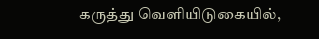கருத்து வெளியிடுகையில்,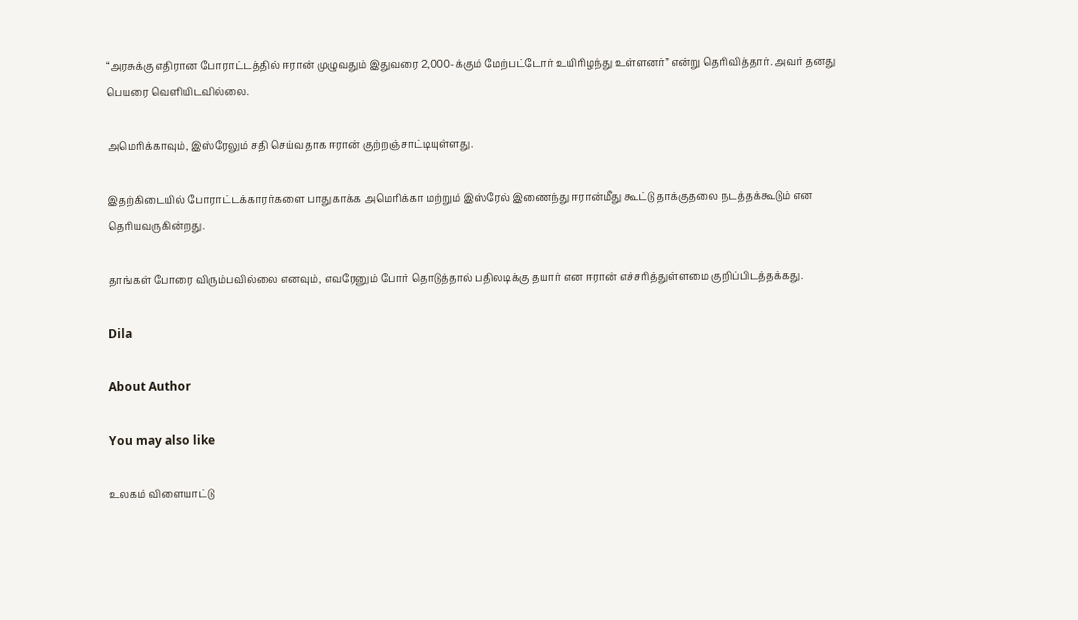“அரசுக்கு எதிரான போராட்டத்தில் ஈரான் முழுவதும் இதுவரை 2,000-க்கும் மேற்பட்டோர் உயிரிழந்து உள்ளனர்” என்று தெரிவித்தார். அவர் தனது பெயரை வெளியிடவில்லை.

அமெரிக்காவும், இஸ்ரேலும் சதி செய்வதாக ஈரான் குற்றஞ்சாட்டியுள்ளது.

இதற்கிடையில் போராட்டக்காரர்களை பாதுகாக்க அமெரிக்கா மற்றும் இஸ்ரேல் இணைந்து ஈரான்மீது கூட்டு தாக்குதலை நடத்தக்கூடும் என தெரியவருகின்றது.

தாங்கள் போரை விரும்பவில்லை எனவும், எவரேனும் போர் தொடுத்தால் பதிலடிக்கு தயார் என ஈரான் எச்சரித்துள்ளமை குறிப்பிடத்தக்கது.

Dila

About Author

You may also like

உலகம் விளையாட்டு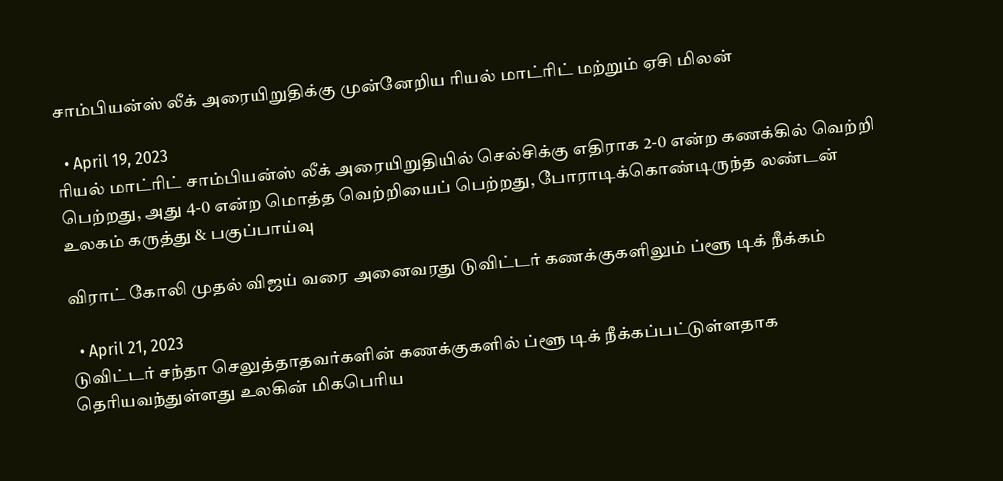சாம்பியன்ஸ் லீக் அரையிறுதிக்கு முன்னேறிய ரியல் மாட்ரிட் மற்றும் ஏசி மிலன்

  • April 19, 2023
ரியல் மாட்ரிட் சாம்பியன்ஸ் லீக் அரையிறுதியில் செல்சிக்கு எதிராக 2-0 என்ற கணக்கில் வெற்றி பெற்றது, அது 4-0 என்ற மொத்த வெற்றியைப் பெற்றது, போராடிக்கொண்டிருந்த லண்டன்
உலகம் கருத்து & பகுப்பாய்வு

விராட் கோலி முதல் விஜய் வரை அனைவரது டுவிட்டர் கணக்குகளிலும் ப்ளூ டிக் நீக்கம்

  • April 21, 2023
டுவிட்டர் சந்தா செலுத்தாதவர்களின் கணக்குகளில் ப்ளூ டிக் நீக்கப்பட்டுள்ளதாக தெரியவந்துள்ளது உலகின் மிகபெரிய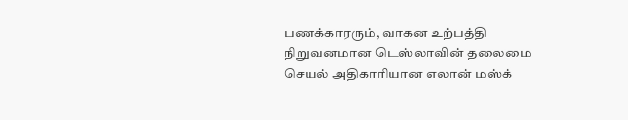பணக்காரரும், வாகன உற்பத்தி நிறுவனமான டெஸ்லாவின் தலைமை செயல் அதிகாரியான எலான் மஸ்க்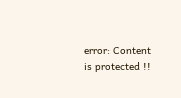error: Content is protected !!